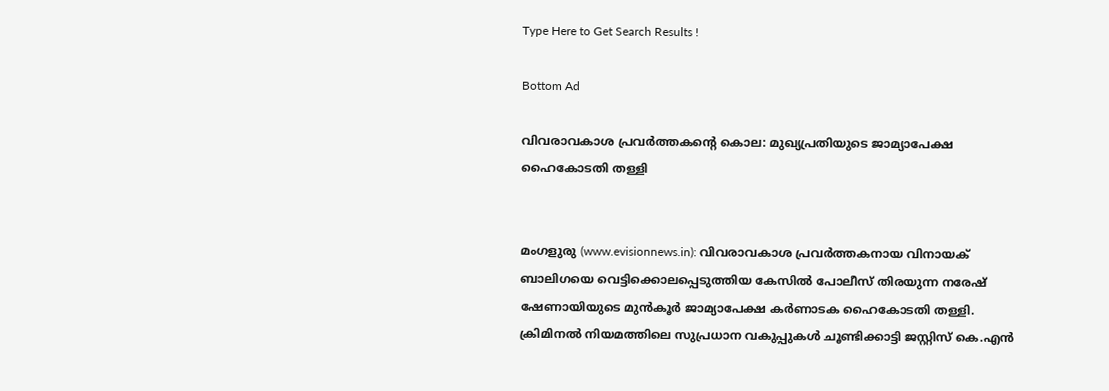Type Here to Get Search Results !

Bottom Ad

വിവരാവകാശ പ്രവര്‍ത്തകന്റെ കൊല: മുഖ്യപ്രതിയുടെ ജാമ്യാപേക്ഷ ഹൈകോടതി തള്ളി


മംഗളുരു (www.evisionnews.in): വിവരാവകാശ പ്രവര്‍ത്തകനായ വിനായക് ബാലിഗയെ വെട്ടിക്കൊലപ്പെടുത്തിയ കേസില്‍ പോലീസ് തിരയുന്ന നരേഷ് ഷേണായിയുടെ മുന്‍കൂര്‍ ജാമ്യാപേക്ഷ കര്‍ണാടക ഹൈകോടതി തള്ളി. ക്രിമിനല്‍ നിയമത്തിലെ സുപ്രധാന വകുപ്പുകള്‍ ചൂണ്ടിക്കാട്ടി ജസ്റ്റിസ് കെ.എന്‍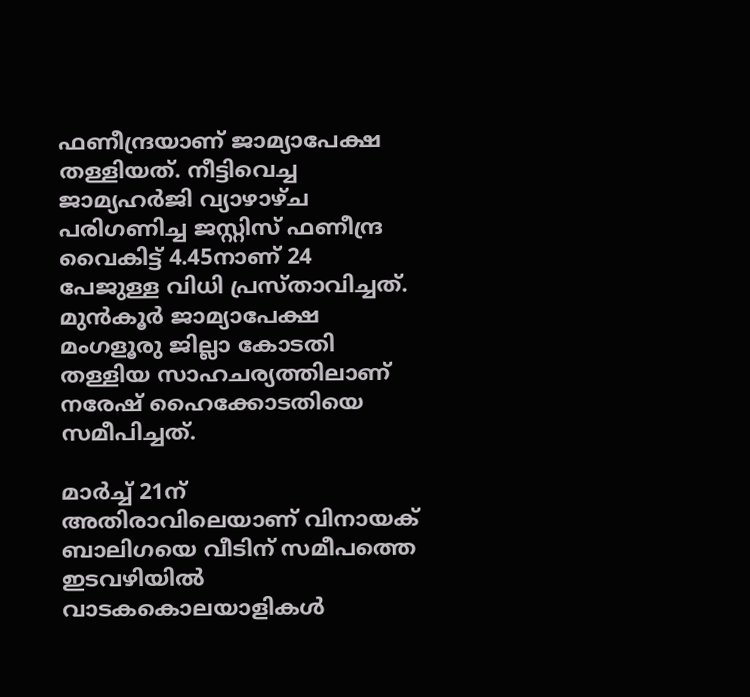ഫണീന്ദ്രയാണ് ജാമ്യാപേക്ഷ തള്ളിയത്. നീട്ടിവെച്ച ജാമ്യഹര്‍ജി വ്യാഴാഴ്ച പരിഗണിച്ച ജസ്റ്റിസ് ഫണീന്ദ്ര വൈകിട്ട് 4.45നാണ് 24 പേജുള്ള വിധി പ്രസ്താവിച്ചത്. മുന്‍കൂര്‍ ജാമ്യാപേക്ഷ മംഗളൂരു ജില്ലാ കോടതി തള്ളിയ സാഹചര്യത്തിലാണ് നരേഷ് ഹൈക്കോടതിയെ സമീപിച്ചത്.

മാര്‍ച്ച് 21ന് അതിരാവിലെയാണ് വിനായക് ബാലിഗയെ വീടിന് സമീപത്തെ ഇടവഴിയില്‍ വാടകകൊലയാളികള്‍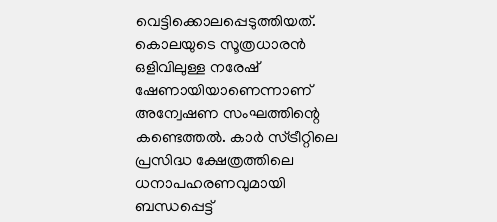വെട്ടിക്കൊലപ്പെടുത്തിയത്. കൊലയുടെ സൂത്രധാരന്‍ ഒളിവിലുള്ള നരേഷ് ഷേണായിയാണെന്നാണ് അന്വേഷണ സംഘത്തിന്റെ കണ്ടെത്തല്‍. കാര്‍ സ്ട്രീറ്റിലെ പ്രസിദ്ധ ക്ഷേത്രത്തിലെ ധനാപഹരണവുമായി ബന്ധപ്പെട്ട്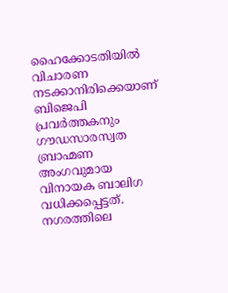ഹൈക്കോടതിയില്‍ വിചാരണ നടക്കാനിരിക്കെയാണ് ബിജെപി പ്രവര്‍ത്തകനും ഗൗഡസാരസ്വത ബ്രാഹ്മണ അംഗവുമായ വിനായക ബാലിഗ വധിക്കപ്പെട്ടത്. നഗരത്തിലെ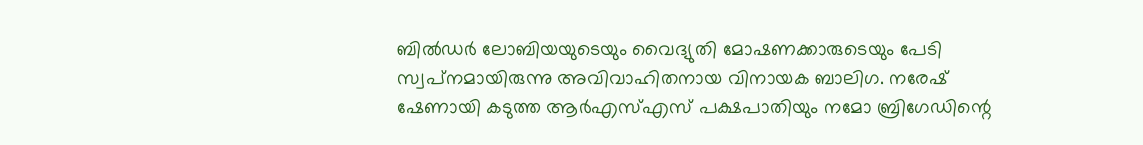ബില്‍ഡര്‍ ലോബിയയുടെയും വൈദ്യുതി മോഷണക്കാരുടെയും പേടി സ്വപ്‌നമായിരുന്നു അവിവാഹിതനായ വിനായക ബാലിഗ. നരേഷ് ഷേണായി കടുത്ത ആര്‍എസ്എസ് പക്ഷപാതിയും നമോ ബ്രിഗേഡിന്റെ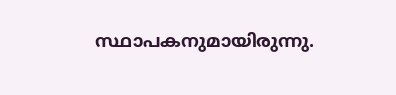സ്ഥാപകനുമായിരുന്നു.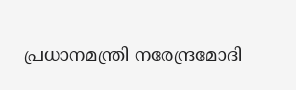പ്രധാനമന്ത്രി നരേന്ദ്രമോദി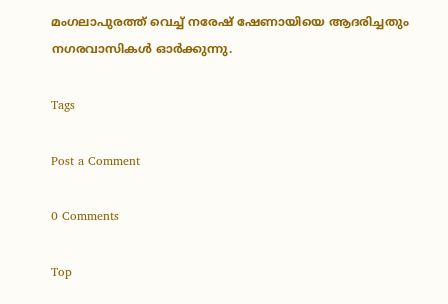മംഗലാപുരത്ത് വെച്ച് നരേഷ് ഷേണായിയെ ആദരിച്ചതും നഗരവാസികള്‍ ഓര്‍ക്കുന്നു.

Tags

Post a Comment

0 Comments

Top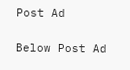Post Ad

Below Post Ad